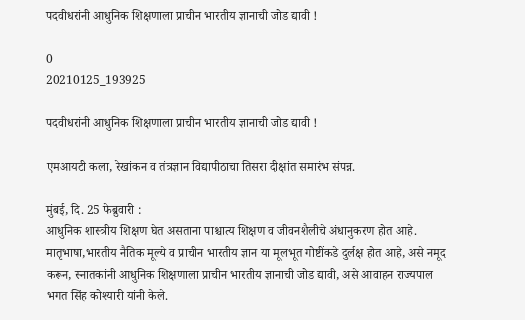पदवीधरांनी आधुनिक शिक्षणाला प्राचीन भारतीय ज्ञानाची जोड द्यावी !

0
20210125_193925

पदवीधरांनी आधुनिक शिक्षणाला प्राचीन भारतीय ज्ञानाची जोड द्यावी !

एमआयटी कला, रेखांकन व तंत्रज्ञान विद्यापीठाचा तिसरा दीक्षांत समारंभ संपन्न.

मुंबई, दि. 25 फेब्रुवारी :
आधुनिक शास्त्रीय शिक्षण घेत असताना पाश्चात्य शिक्षण व जीवनशैलीचे अंधानुकरण होत आहे. मातृभाषा,भारतीय नैतिक मूल्ये व प्राचीन भारतीय ज्ञान या मूलभूत गोष्टींकडे दुर्लक्ष होत आहे, असे नमूद करून, स्नातकांनी आधुनिक शिक्षणाला प्राचीन भारतीय ज्ञानाची जोड द्यावी, असे आवाहन राज्यपाल भगत सिंह कोश्यारी यांनी केले.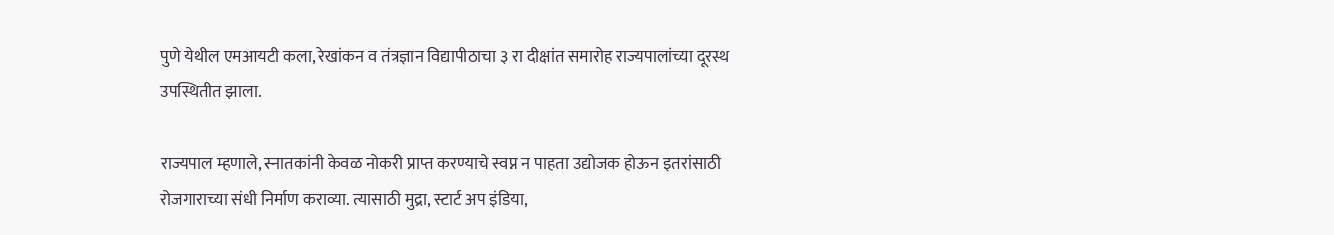पुणे येथील एमआयटी कला, रेखांकन व तंत्रज्ञान विद्यापीठाचा ३ रा दीक्षांत समारोह राज्यपालांच्या दूरस्थ उपस्थितीत झाला.

राज्यपाल म्हणाले, स्नातकांनी केवळ नोकरी प्राप्त करण्याचे स्वप्न न पाहता उद्योजक होऊन इतरांसाठी रोजगाराच्या संधी निर्माण कराव्या. त्यासाठी मुद्रा, स्टार्ट अप इंडिया,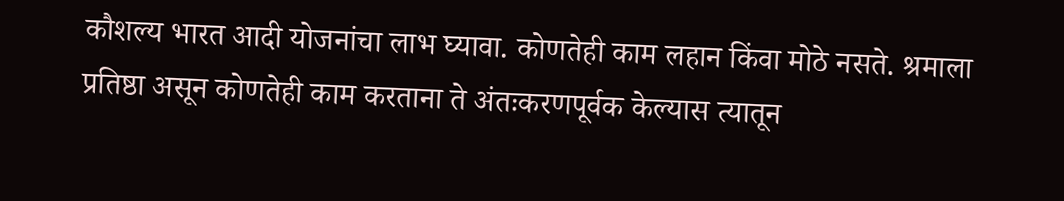कौशल्य भारत आदी योजनांचा लाभ घ्यावा. कोणतेही काम लहान किंवा मोठे नसते. श्रमाला प्रतिष्ठा असून कोणतेही काम करताना ते अंतःकरणपूर्वक केल्यास त्यातून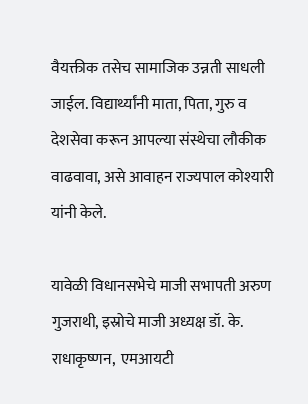वैयक्तीक तसेच सामाजिक उन्नती साधली जाईल. विद्यार्थ्यांनी माता, पिता, गुरु व देशसेवा करून आपल्या संस्थेचा लौकीक वाढवावा, असे आवाहन राज्यपाल कोश्यारी यांनी केले.

यावेळी विधानसभेचे माजी सभापती अरुण गुजराथी, इस्रोचे माजी अध्यक्ष डॉ. के. राधाकृष्णन,  एमआयटी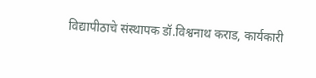विद्यापीठाचे संस्थापक डॉ.विश्वनाथ कराड, कार्यकारी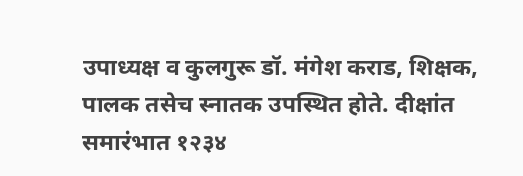उपाध्यक्ष व कुलगुरू डॉ. मंगेश कराड, शिक्षक, पालक तसेच स्नातक उपस्थित होते. दीक्षांत समारंभात १२३४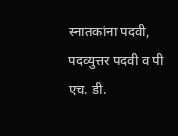स्नातकांना पदवी, पदव्युत्तर पदवी व पी एच. डी.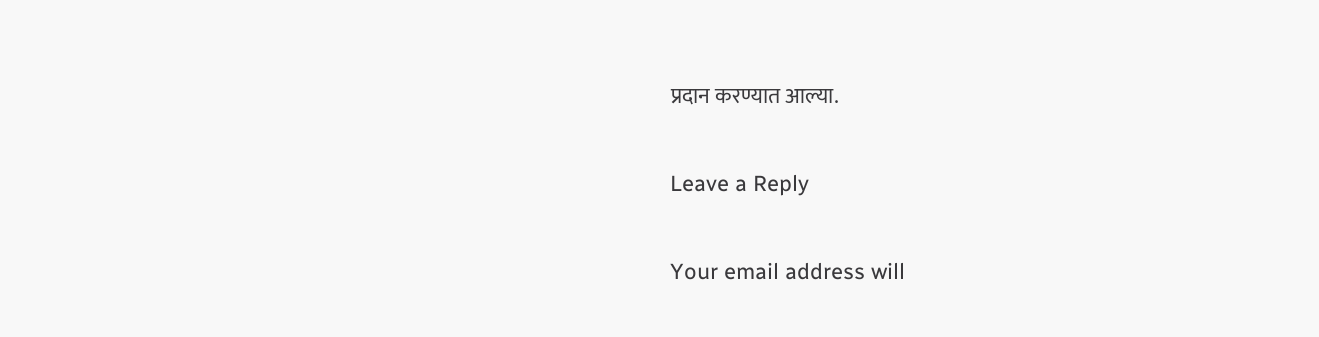प्रदान करण्यात आल्या.

Leave a Reply

Your email address will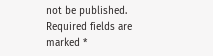not be published. Required fields are marked *